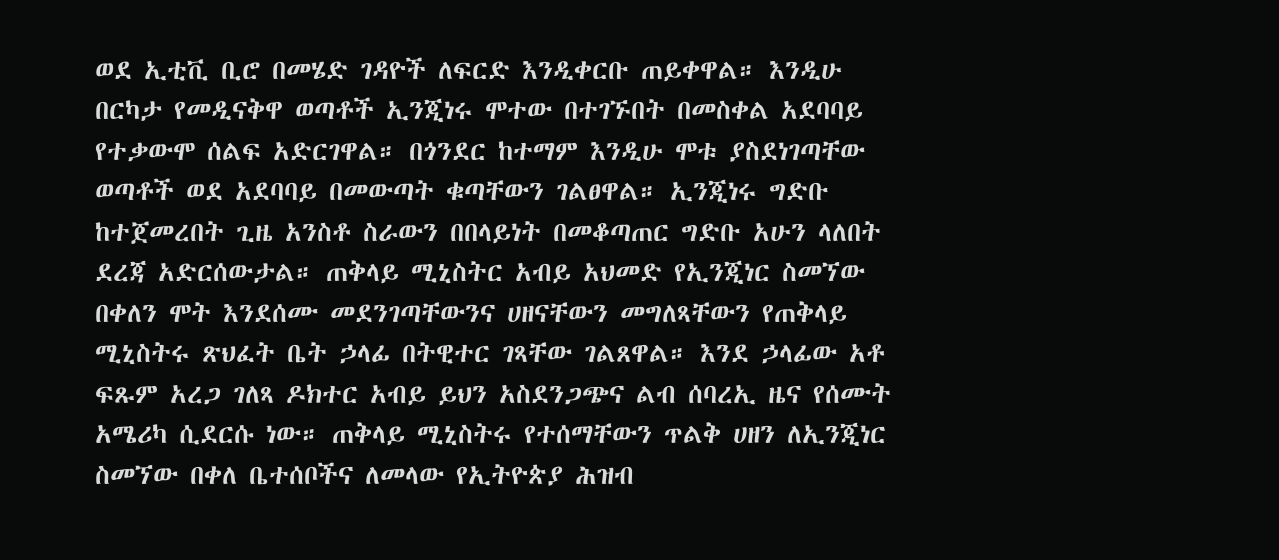ወደ ኢቲቪ ቢሮ በመሄድ ገዳዮች ለፍርድ እንዲቀርቡ ጠይቀዋል። እንዲሁ በርካታ የመዲናቅዋ ወጣቶች ኢንጂነሩ ሞተው በተገኙበት በመስቀል አደባባይ የተቃውሞ ሰልፍ አድርገዋል። በጎንደር ከተማም እንዲሁ ሞቱ ያስደነገጣቸው ወጣቶች ወደ አደባባይ በመውጣት ቁጣቸውን ገልፀዋል። ኢንጂነሩ ግድቡ ከተጀመረበት ጊዜ አንስቶ ስራውን በበላይነት በመቆጣጠር ግድቡ አሁን ላለበት ደረጃ አድርሰውታል። ጠቅላይ ሚኒስትር አብይ አህመድ የኢንጂነር ስመኘው በቀለን ሞት እንደሰሙ መደንገጣቸውንና ሀዘናቸውን መግለጻቸውን የጠቅላይ ሚኒስትሩ ጽህፈት ቤት ኃላፊ በትዊተር ገጻቸው ገልጸዋል። እንደ ኃላፊው አቶ ፍጹም አረጋ ገለጻ ዶክተር አብይ ይህን አስደንጋጭና ልብ ሰባረኢ ዜና የሰሙት አሜሪካ ሲደርሱ ነው። ጠቅላይ ሚኒስትሩ የተሰማቸውን ጥልቅ ሀዘን ለኢንጂነር ስመኘው በቀለ ቤተሰቦችና ለመላው የኢትዮጵያ ሕዝብ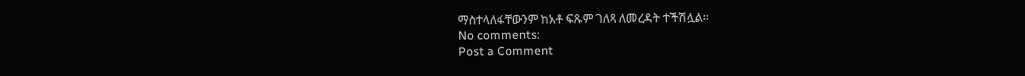ማስተላለፋቸውንም ከአቶ ፍጹም ገለጻ ለመረዳት ተችሽሏል።
No comments:
Post a Comment